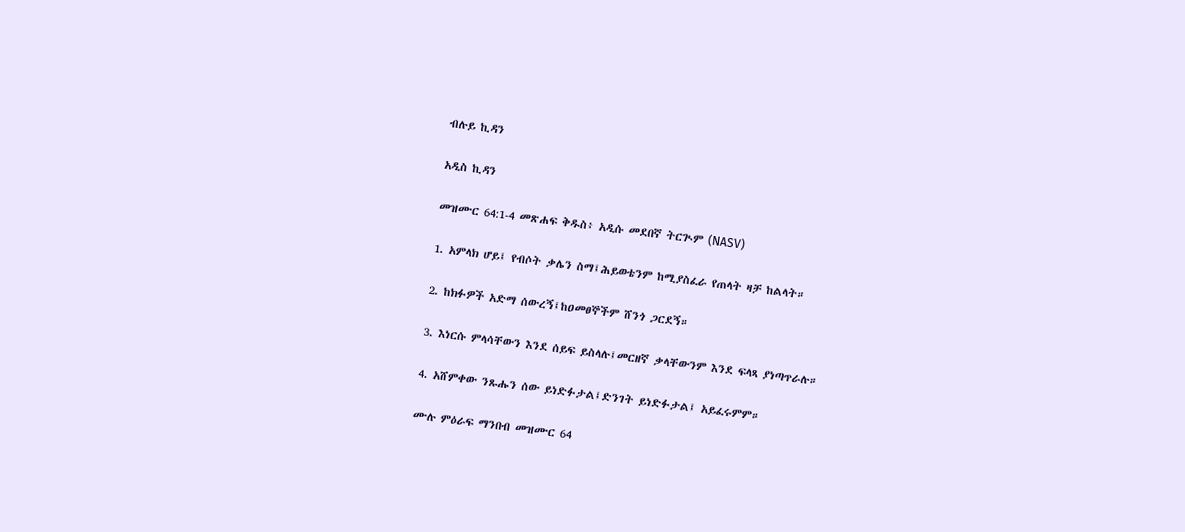ብሉይ ኪዳን

አዲስ ኪዳን

መዝሙር 64:1-4 መጽሐፍ ቅዱስ፥ አዲሱ መደበኛ ትርጒም (NASV)

1. አምላክ ሆይ፤ የብሶት ቃሌን ስማ፤ሕይወቴንም ከሚያስፈራ የጠላት ዛቻ ከልላት።

2. ከክፉዎች አድማ ሰውረኝ፤ከዐመፀኞችም ሸንጎ ጋርደኝ።

3. እነርሱ ምላሳቸውን እንደ ሰይፍ ይስላሉ፤መርዘኛ ቃላቸውንም እንደ ፍላጻ ያነጣጥራሉ።

4. አሸምቀው ንጹሑን ሰው ይነድፉታል፤ድንገት ይነድፉታል፤ አይፈሩምም።

ሙሉ ምዕራፍ ማንበብ መዝሙር 64